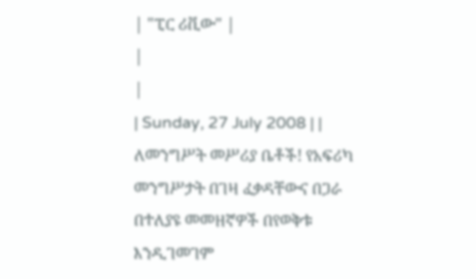| "ፒር ሪቪው" |
|
|
| Sunday, 27 July 2008 | |
ለመንግሥት መሥሪያ ቤቶች! የአፍሪካ መንግሥታት በገዛ ፈቃዳቸውና በጋራ በተለያዩ መመዘኛዎች በየወቅቱ እንዲገመገም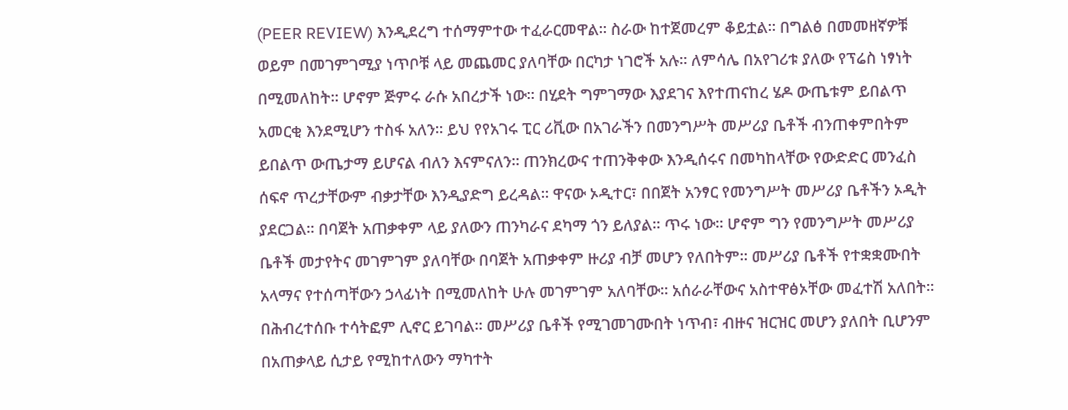(PEER REVIEW) እንዲደረግ ተሰማምተው ተፈራርመዋል፡፡ ስራው ከተጀመረም ቆይቷል፡፡ በግልፅ በመመዘኛዎቹ ወይም በመገምገሚያ ነጥቦቹ ላይ መጨመር ያለባቸው በርካታ ነገሮች አሉ፡፡ ለምሳሌ በአየገሪቱ ያለው የፕሬስ ነፃነት በሚመለከት፡፡ ሆኖም ጅምሩ ራሱ አበረታች ነው፡፡ በሂደት ግምገማው እያደገና እየተጠናከረ ሄዶ ውጤቱም ይበልጥ አመርቂ እንደሚሆን ተስፋ አለን፡፡ ይህ የየአገሩ ፒር ሪቪው በአገራችን በመንግሥት መሥሪያ ቤቶች ብንጠቀምበትም ይበልጥ ውጤታማ ይሆናል ብለን እናምናለን፡፡ ጠንክረውና ተጠንቅቀው እንዲሰሩና በመካከላቸው የውድድር መንፈስ ሰፍኖ ጥረታቸውም ብቃታቸው እንዲያድግ ይረዳል፡፡ ዋናው ኦዲተር፣ በበጀት አንፃር የመንግሥት መሥሪያ ቤቶችን ኦዲት ያደርጋል፡፡ በባጀት አጠቃቀም ላይ ያለውን ጠንካራና ደካማ ጎን ይለያል፡፡ ጥሩ ነው፡፡ ሆኖም ግን የመንግሥት መሥሪያ ቤቶች መታየትና መገምገም ያለባቸው በባጀት አጠቃቀም ዙሪያ ብቻ መሆን የለበትም፡፡ መሥሪያ ቤቶች የተቋቋሙበት አላማና የተሰጣቸውን ኃላፊነት በሚመለከት ሁሉ መገምገም አለባቸው፡፡ አሰራራቸውና አስተዋፅኦቸው መፈተሽ አለበት፡፡ በሕብረተሰቡ ተሳትፎም ሊኖር ይገባል፡፡ መሥሪያ ቤቶች የሚገመገሙበት ነጥብ፣ ብዙና ዝርዝር መሆን ያለበት ቢሆንም በአጠቃላይ ሲታይ የሚከተለውን ማካተት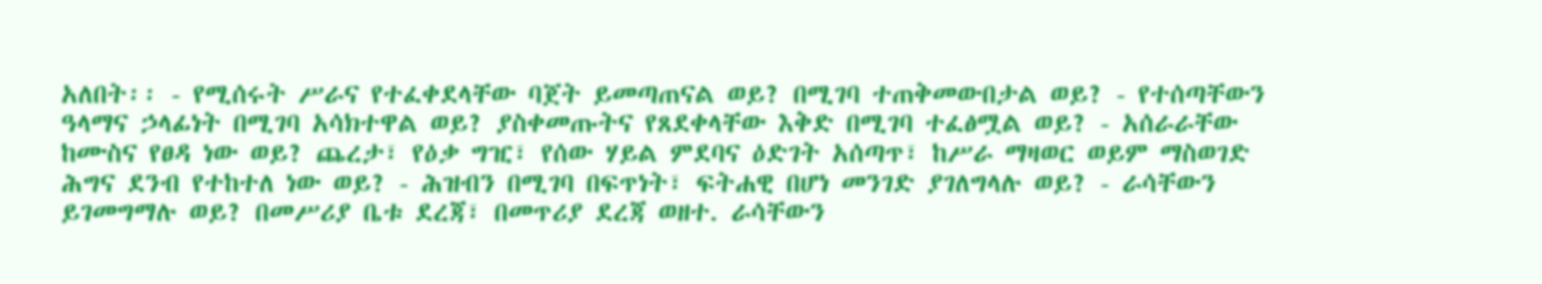አለበት፡፡ - የሚሰሩት ሥራና የተፈቀደላቸው ባጀት ይመጣጠናል ወይ? በሚገባ ተጠቅመውበታል ወይ? - የተሰጣቸውን ዓላማና ኃላፊነት በሚገባ አሳክተዋል ወይ? ያስቀመጡትና የጸደቀላቸው እቅድ በሚገባ ተፈፅሟል ወይ? - አሰራራቸው ከሙስና የፀዳ ነው ወይ? ጨረታ፣ የዕቃ ግዢ፣ የሰው ሃይል ምደባና ዕድገት አሰጣጥ፣ ከሥራ ማዛወር ወይም ማስወገድ ሕግና ደንብ የተከተለ ነው ወይ? - ሕዝብን በሚገባ በፍጥነት፣ ፍትሐዊ በሆነ መንገድ ያገለግላሉ ወይ? - ራሳቸውን ይገመግማሉ ወይ? በመሥሪያ ቤቱ ደረጃ፣ በመጥሪያ ደረጃ ወዘተ. ራሳቸውን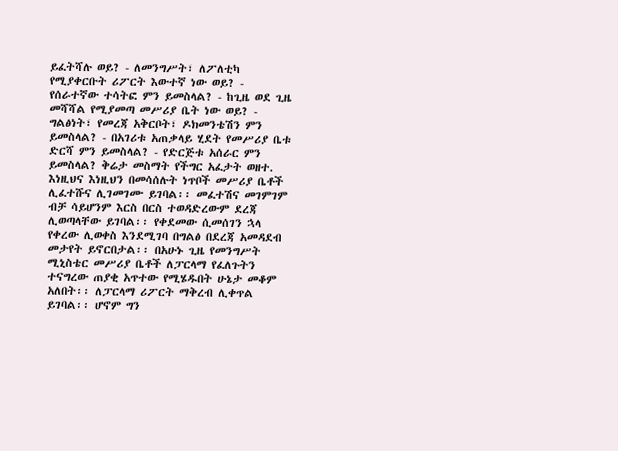ይፈትሻሉ ወይ? - ለመንግሥት፣ ለፖለቲካ የሚያቀርቡት ሪፖርት እውተኛ ነው ወይ? - የሰራተኛው ተሳትፎ ምን ይመስላል? - ከጊዜ ወደ ጊዜ መሻሻል የሚያመጣ መሥሪያ ቤት ነው ወይ? - ግልፅነት፣ የመረጃ አቅርቦት፣ ዶክመንቴሽን ምን ይመስላል? - በአገሪቱ አጠቃላይ ሂደት የመሥሪያ ቤቱ ድርሻ ምን ይመስላል? - የድርጅቱ አሰራር ምን ይመስላል? ቅሬታ መስማት የችግር አፈታት ወዘተ. እነዚህና እነዚህን በመሳሰሉት ነጥቦች መሥሪያ ቤቶች ሊፈተሹና ሊገመገሙ ይገባል፡፡ መፈተሽና መገምገም ብቻ ሳይሆንም እርስ በርስ ተወዳድረውም ደረጃ ሊወጣላቸው ይገባል፡፡ የቀደመው ሲመሰገን ኋላ የቀረው ሊወቀስ እንደሚገባ በግልፅ በደረጃ አመዳደብ መታየት ይኖርበታል፡፡ በአሁኑ ጊዜ የመንግሥት ሚኒስቴር መሥሪያ ቤቶች ለፓርላማ የፈለጉትን ተናግረው ጠያቂ አጥተው የሚሄዱበት ሁኔታ መቆም አለበት፡፡ ለፓርላማ ሪፖርት ማቅረብ ሊቀጥል ይገባል፡፡ ሆኖም ግን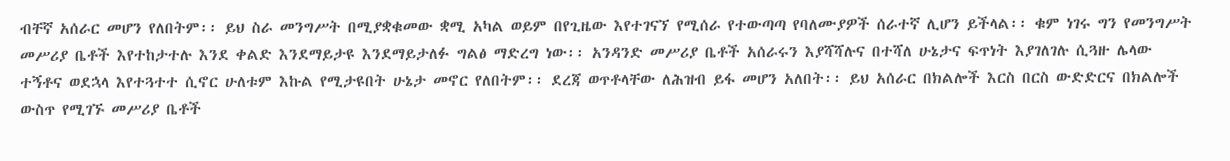ብቸኛ አሰራር መሆን የለበትም፡፡ ይህ ስራ መንግሥት በሚያቋቁመው ቋሚ አካል ወይም በየጊዜው እየተገናኘ የሚሰራ የተውጣጣ የባለሙያዎች ሰራተኛ ሊሆን ይችላል፡፡ ቁም ነገሩ ግን የመንግሥት መሥሪያ ቤቶች እየተከታተሉ እንደ ቀልድ እንደማይታዩ እንደማይታለፉ ግልፅ ማድረግ ነው፡፡ አንዳንድ መሥሪያ ቤቶች አሰራሩን እያሻሻሉና በተሻለ ሁኔታና ፍጥነት እያገለገሉ ሲጓዙ ሌላው ተኝቶና ወደኋላ እየተጓተተ ሲኖር ሁለቱም እኩል የሚታዩበት ሁኔታ መኖር የለበትም፡፡ ደረጃ ወጥቶላቸው ለሕዝብ ይፋ መሆን አለበት፡፡ ይህ አሰራር በክልሎች እርስ በርስ ውድድርና በክልሎች ውስጥ የሚገኙ መሥሪያ ቤቶች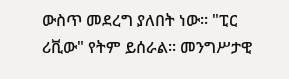ውስጥ መደረግ ያለበት ነው፡፡ "ፒር ሪቪው" የትም ይሰራል፡፡ መንግሥታዊ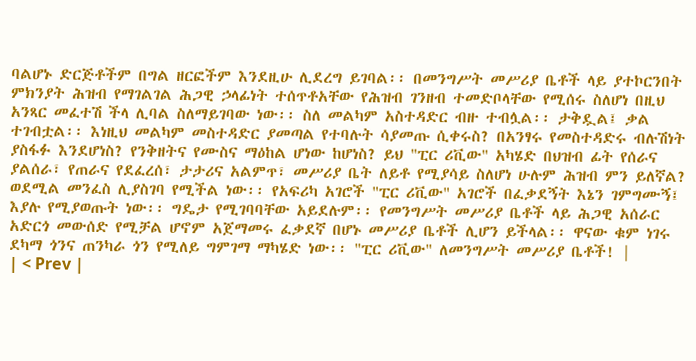ባልሆኑ ድርጅቶችም በግል ዘርፎችም እንደዚሁ ሊደረግ ይገባል፡፡ በመንግሥት መሥሪያ ቤቶች ላይ ያተኮርንበት ምክንያት ሕዝብ የማገልገል ሕጋዊ ኃላፊነት ተሰጥቶአቸው የሕዝብ ገንዘብ ተመድቦላቸው የሚሰሩ ስለሆነ በዚህ አንጻር መፈተሽ ችላ ሊባል ስለማይገባው ነው፡፡ ስለ መልካም አስተዳድር ብዙ ተብሏል፡፡ ታቅዷል፤ ቃል ተገብቷል፡፡ እነዚህ መልካም መስተዳድር ያመጣል የተባሉት ሳያመጡ ሲቀሩስ? በአንፃሩ የመስተዳድሩ ብሉሽነት ያስፋፉ እንደሆነስ? የንቅዘትና የሙስና ማዕከል ሆነው ከሆነስ? ይህ "ፒር ሪቪው" አካሄድ በህዝብ ፊት የሰራና ያልሰራ፣ የጠራና የደፈረሰ፣ ታታሪና አልምጥ፣ መሥሪያ ቤት ለይቶ የሚያሳይ ስለሆነ ሁሉም ሕዝብ ምን ይለኛል? ወደሚል መንፈስ ሊያስገባ የሚችል ነው፡፡ የአፍሪካ አገሮች "ፒር ሪቪው" አገሮች በፈቃደኝት እኔን ገምግሙኝ፤ እያሉ የሚያወጡት ነው፡፡ ግዴታ የሚገባባቸው አይደሉም፡፡ የመንግሥት መሥሪያ ቤቶች ላይ ሕጋዊ አሰራር አድርጎ መውሰድ የሚቻል ሆኖም አጀማመሩ ፈቃደኛ በሆኑ መሥሪያ ቤቶች ሊሆን ይችላል፡፡ ዋናው ቁም ነገሩ ደካማ ጎንና ጠንካራ ጎን የሚለይ ግምገማ ማካሄድ ነው፡፡ "ፒር ሪቪው" ለመንግሥት መሥሪያ ቤቶች! |
| < Prev |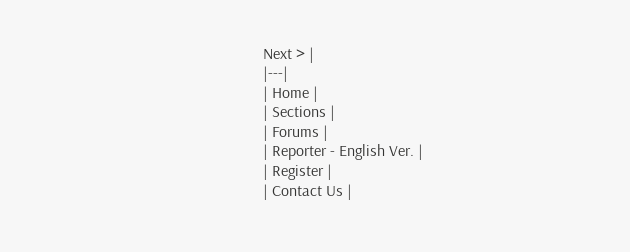Next > |
|---|
| Home |
| Sections |
| Forums |
| Reporter - English Ver. |
| Register |
| Contact Us |